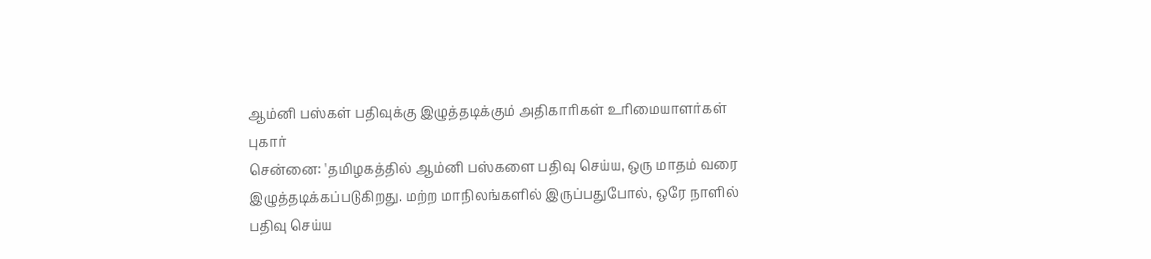ஆம்னி பஸ்கள் பதிவுக்கு இழுத்தடிக்கும் அதிகாரிகள் உரிமையாளர்கள் புகார்
சென்னை: 'தமிழகத்தில் ஆம்னி பஸ்களை பதிவு செய்ய, ஒரு மாதம் வரை இழுத்தடிக்கப்படுகிறது. மற்ற மாநிலங்களில் இருப்பதுபோல், ஒரே நாளில் பதிவு செய்ய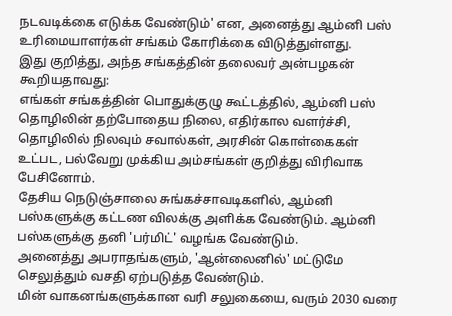நடவடிக்கை எடுக்க வேண்டும்' என, அனைத்து ஆம்னி பஸ் உரிமையாளர்கள் சங்கம் கோரிக்கை விடுத்துள்ளது.
இது குறித்து, அந்த சங்கத்தின் தலைவர் அன்பழகன் கூறியதாவது:
எங்கள் சங்கத்தின் பொதுக்குழு கூட்டத்தில், ஆம்னி பஸ் தொழிலின் தற்போதைய நிலை, எதிர்கால வளர்ச்சி, தொழிலில் நிலவும் சவால்கள், அரசின் கொள்கைகள் உட்பட, பல்வேறு முக்கிய அம்சங்கள் குறித்து விரிவாக பேசினோம்.
தேசிய நெடுஞ்சாலை சுங்கச்சாவடிகளில், ஆம்னி பஸ்களுக்கு கட்டண விலக்கு அளிக்க வேண்டும். ஆம்னி பஸ்களுக்கு தனி 'பர்மிட்' வழங்க வேண்டும்.
அனைத்து அபராதங்களும், 'ஆன்லைனில்' மட்டுமே செலுத்தும் வசதி ஏற்படுத்த வேண்டும்.
மின் வாகனங்களுக்கான வரி சலுகையை, வரும் 2030 வரை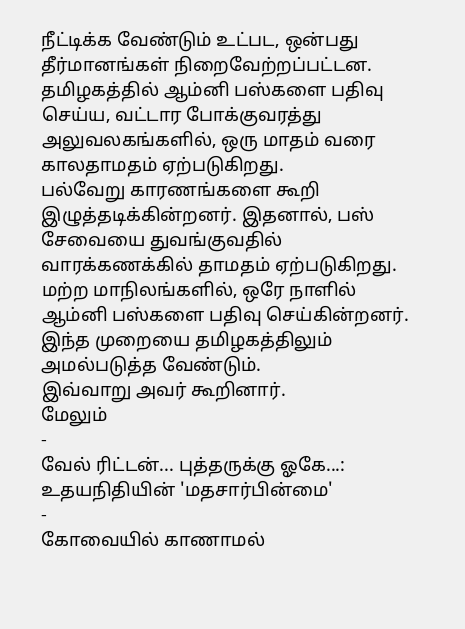நீட்டிக்க வேண்டும் உட்பட, ஒன்பது தீர்மானங்கள் நிறைவேற்றப்பட்டன. தமிழகத்தில் ஆம்னி பஸ்களை பதிவு செய்ய, வட்டார போக்குவரத்து அலுவலகங்களில், ஒரு மாதம் வரை காலதாமதம் ஏற்படுகிறது.
பல்வேறு காரணங்களை கூறி இழுத்தடிக்கின்றனர். இதனால், பஸ் சேவையை துவங்குவதில் வாரக்கணக்கில் தாமதம் ஏற்படுகிறது.
மற்ற மாநிலங்களில், ஒரே நாளில் ஆம்னி பஸ்களை பதிவு செய்கின்றனர். இந்த முறையை தமிழகத்திலும் அமல்படுத்த வேண்டும்.
இவ்வாறு அவர் கூறினார்.
மேலும்
-
வேல் ரிட்டன்... புத்தருக்கு ஓகே...: உதயநிதியின் 'மதசார்பின்மை'
-
கோவையில் காணாமல்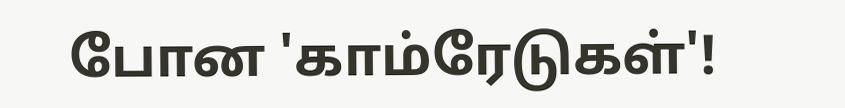போன 'காம்ரேடுகள்'!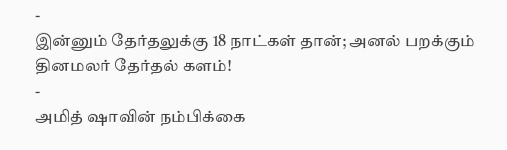-
இன்னும் தேர்தலுக்கு 18 நாட்கள் தான்; அனல் பறக்கும் தினமலர் தேர்தல் களம்!
-
அமித் ஷாவின் நம்பிக்கை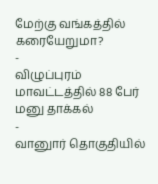மேற்கு வங்கத்தில் கரையேறுமா?
-
விழுப்புரம் மாவட்டத்தில் 88 பேர் மனு தாக்கல்
-
வானுார் தொகுதியில்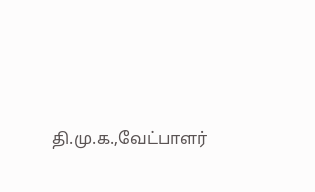தி.மு.க.,வேட்பாளர்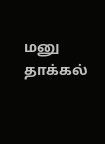மனு தாக்கல்